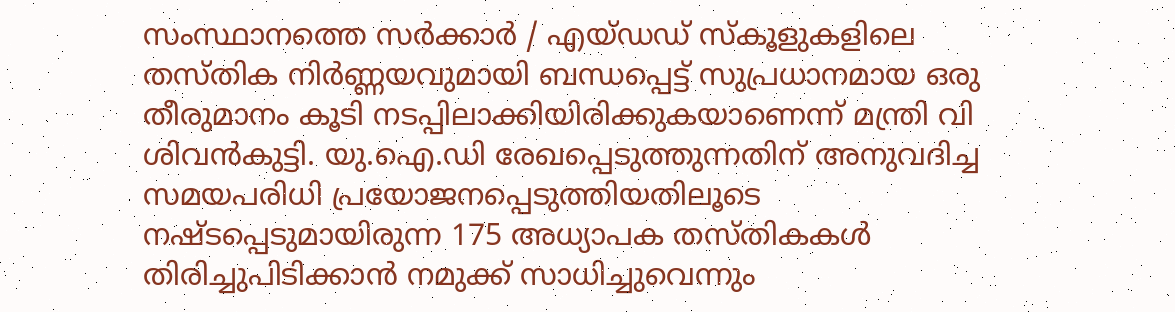സംസ്ഥാനത്തെ സർക്കാർ / എയ്ഡഡ് സ്കൂളുകളിലെ തസ്തിക നിർണ്ണയവുമായി ബന്ധപ്പെട്ട് സുപ്രധാനമായ ഒരു തീരുമാനം കൂടി നടപ്പിലാക്കിയിരിക്കുകയാണെന്ന് മന്ത്രി വി ശിവന്‍കുട്ടി. യു.ഐ.ഡി രേഖപ്പെടുത്തുന്നതിന് അനുവദിച്ച സമയപരിധി പ്രയോജനപ്പെടുത്തിയതിലൂടെ നഷ്ടപ്പെടുമായിരുന്ന 175 അധ്യാപക തസ്തികകൾ തിരിച്ചുപിടിക്കാൻ നമുക്ക് സാധിച്ചുവെന്നും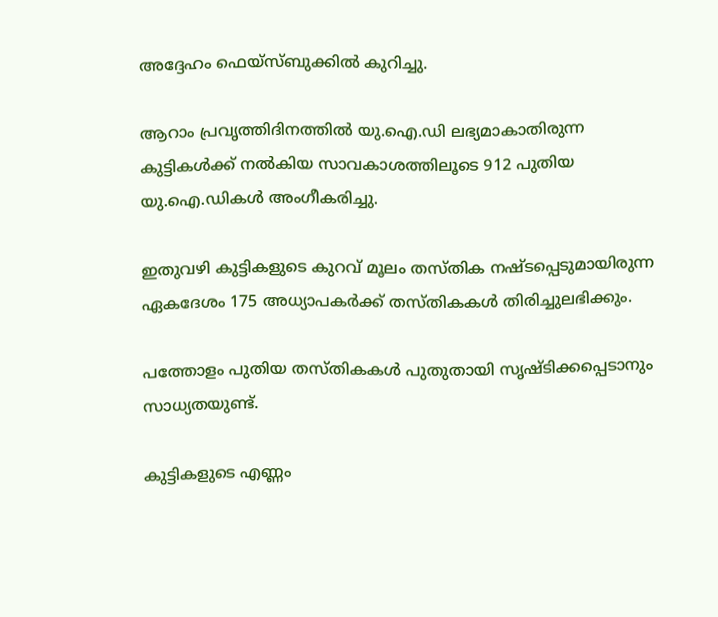അദ്ദേഹം ഫെയ്സ്ബുക്കില്‍ കുറിച്ചു.

ആറാം പ്രവൃത്തിദിനത്തിൽ യു.ഐ.ഡി ലഭ്യമാകാതിരുന്ന കുട്ടികൾക്ക് നൽകിയ സാവകാശത്തിലൂടെ 912 പുതിയ യു.ഐ.ഡികൾ അംഗീകരിച്ചു.

ഇതുവഴി കുട്ടികളുടെ കുറവ് മൂലം തസ്തിക നഷ്ടപ്പെടുമായിരുന്ന ഏകദേശം 175 അധ്യാപകർക്ക് തസ്തികകൾ തിരിച്ചുലഭിക്കും.

പത്തോളം പുതിയ തസ്തികകൾ പുതുതായി സൃഷ്ടിക്കപ്പെടാനും സാധ്യതയുണ്ട്.

കുട്ടികളുടെ എണ്ണം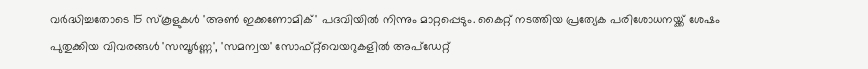വർദ്ധിച്ചതോടെ 15 സ്കൂളുകൾ 'അൺ ഇക്കണോമിക്' പദവിയിൽ നിന്നും മാറ്റപ്പെടും. കൈറ്റ് നടത്തിയ പ്രത്യേക പരിശോധനയ്ക്ക് ശേഷം പുതുക്കിയ വിവരങ്ങൾ 'സമ്പൂർണ്ണ', 'സമന്വയ' സോഫ്റ്റ്‌വെയറുകളിൽ അപ്‌ഡേറ്റ്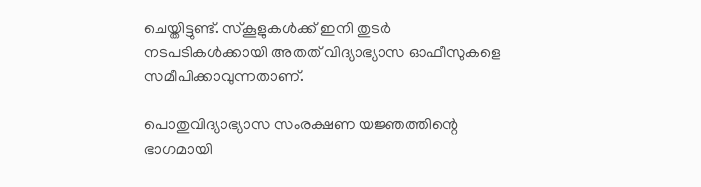ചെയ്തിട്ടുണ്ട്. സ്കൂളുകൾക്ക് ഇനി തുടർ നടപടികൾക്കായി അതത് വിദ്യാഭ്യാസ ഓഫീസുകളെ സമീപിക്കാവുന്നതാണ്.

പൊതുവിദ്യാഭ്യാസ സംരക്ഷണ യജ്ഞത്തിന്റെ ഭാഗമായി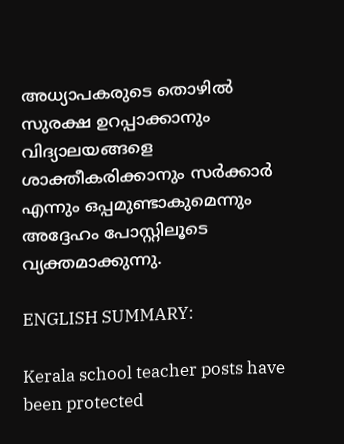അധ്യാപകരുടെ തൊഴിൽ സുരക്ഷ ഉറപ്പാക്കാനും വിദ്യാലയങ്ങളെ ശാക്തീകരിക്കാനും സർക്കാർ എന്നും ഒപ്പമുണ്ടാകുമെന്നും അദ്ദേഹം പോസ്റ്റിലൂടെ വ്യക്തമാക്കുന്നു.

ENGLISH SUMMARY:

Kerala school teacher posts have been protected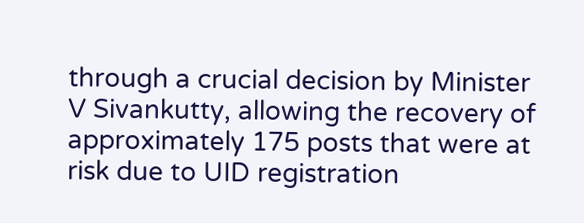through a crucial decision by Minister V Sivankutty, allowing the recovery of approximately 175 posts that were at risk due to UID registration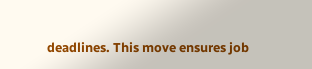deadlines. This move ensures job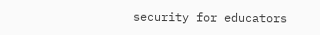security for educators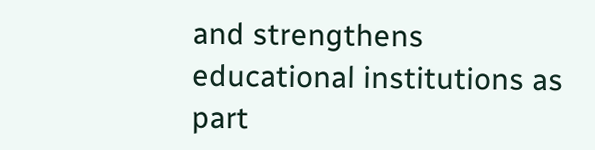and strengthens educational institutions as part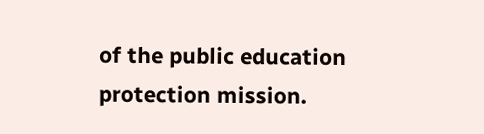of the public education protection mission.